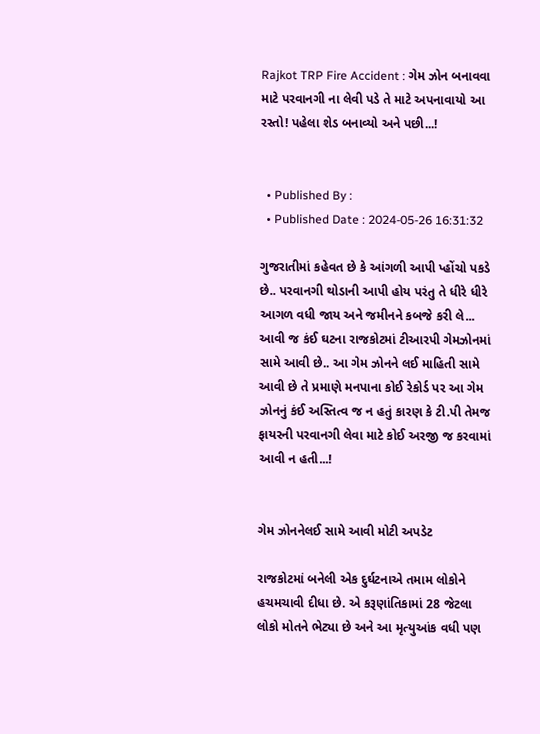Rajkot TRP Fire Accident : ગેમ ઝોન બનાવવા માટે પરવાનગી ના લેવી પડે તે માટે અપનાવાયો આ રસ્તો! પહેલા શેડ બનાવ્યો અને પછી...!


  • Published By :
  • Published Date : 2024-05-26 16:31:32

ગુજરાતીમાં કહેવત છે કે આંગળી આપી પ્હોંચો પકડે છે.. પરવાનગી થોડાની આપી હોય પરંતુ તે ધીરે ધીરે આગળ વધી જાય અને જમીનને કબજે કરી લે... આવી જ કંઈ ઘટના રાજકોટમાં ટીઆરપી ગેમઝોનમાં સામે આવી છે.. આ ગેમ ઝોનને લઈ માહિતી સામે આવી છે તે પ્રમાણે મનપાના કોઈ રેકોર્ડ પર આ ગેમ ઝોનનું કંઈ અસ્તિત્વ જ ન હતું કારણ કે ટી.પી તેમજ ફાયરની પરવાનગી લેવા માટે કોઈ અરજી જ કરવામાં આવી ન હતી...!


ગેમ ઝોનનેલઈ સામે આવી મોટી અપડેટ

રાજકોટમાં બનેલી એક દુર્ઘટનાએ તમામ લોકોને હચમચાવી દીધા છે. એ કરૂણાંતિકામાં 28 જેટલા લોકો મોતને ભેટ્યા છે અને આ મૃત્યુઆંક વધી પણ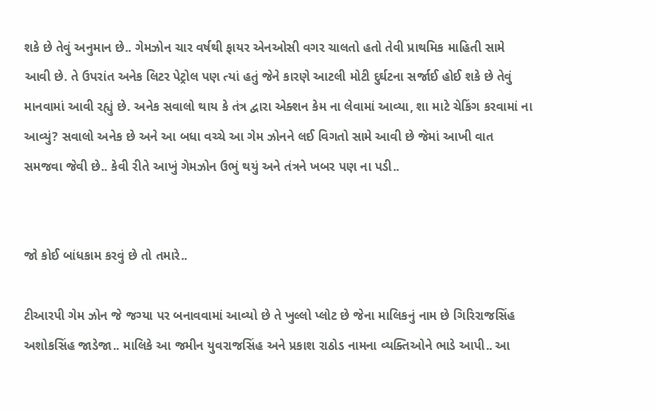શકે છે તેવું અનુમાન છે.. ગેમઝોન ચાર વર્ષથી ફાયર એનઓસી વગર ચાલતો હતો તેવી પ્રાથમિક માહિતી સામે આવી છે. તે ઉપરાંત અનેક લિટર પેટ્રોલ પણ ત્યાં હતું જેને કારણે આટલી મોટી દુર્ઘટના સર્જાઈ હોઈ શકે છે તેવું માનવામાં આવી રહ્યું છે. અનેક સવાલો થાય કે તંત્ર દ્વારા એક્શન કેમ ના લેવામાં આવ્યા, શા માટે ચેકિંગ કરવામાં ના આવ્યું? સવાલો અનેક છે અને આ બધા વચ્ચે આ ગેમ ઝોનને લઈ વિગતો સામે આવી છે જેમાં આખી વાત સમજવા જેવી છે.. કેવી રીતે આખું ગેમઝોન ઉભું થયું અને તંત્રને ખબર પણ ના પડી..


જો કોઈ બાંધકામ કરવું છે તો તમારે..

ટીઆરપી ગેમ ઝોન જે જગ્યા પર બનાવવામાં આવ્યો છે તે ખુલ્લો પ્લોટ છે જેના માલિકનું નામ છે ગિરિરાજસિંહ અશોકસિંહ જાડેજા.. માલિકે આ જમીન યુવરાજસિંહ અને પ્રકાશ રાઠોડ નામના વ્યક્તિઓને ભાડે આપી.. આ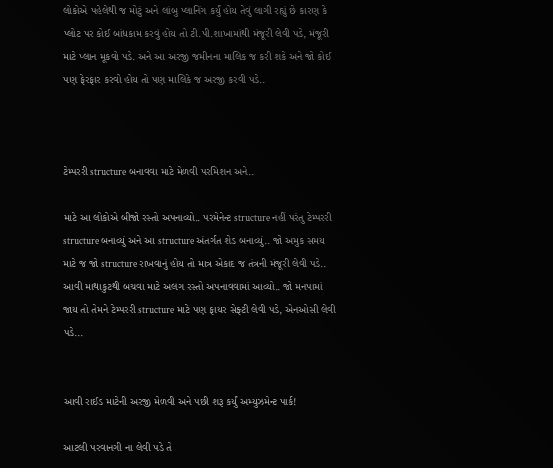લોકોએ પહેલેથી જ મોટું અને લાંબુ પ્લાનિંગ કર્યું હોય તેવું લાગી રહ્યું છે કારણ કે પ્લોટ પર કોઈ બાંધકામ કરવું હોય તો ટી.પી.શાખામાંથી મંજૂરી લેવી પડે, મંજૂરી માટે પ્લાન મૂકવો પડે. અને આ અરજી જમીનના માલિક જ કરી શકે અને જો કોઈ પણ ફેરફાર કરવો હોય તો પણ માલિકે જ અરજી કરવી પડે..



ટેમ્પરરી structure બનાવવા માટે મેળવી પરમિશન અને..

માટે આ લોકોએ બીજો રસ્તો અપનાવ્યો.. પરમેનેન્ટ structure નહીં પરંતુ ટેમ્પરરી structure બનાવ્યું અને આ structure અંતર્ગત શેડ બનાવ્યું.. જો અમુક સમય માટે જ જો structure રાખવાનું હોય તો માત્ર એકાદ જ તંત્રની મંજૂરી લેવી પડે.. આવી માથાકુટથી બચવા માટે અલગ રસ્તો અપનાવવામાં આવ્યો.. જો મનપામાં જાય તો તેમને ટેમ્પરરી structure માટે પણ ફાયર સેફ્ટી લેવી પડે, એનઓસી લેવી પડે...


આવી રાઈડ માટેની અરજી મેળવી અને પછી શરૂ કર્યું અમ્યુઝમેન્ટ પાર્ક!

આટલી પરવાનગી ના લેવી પડે તે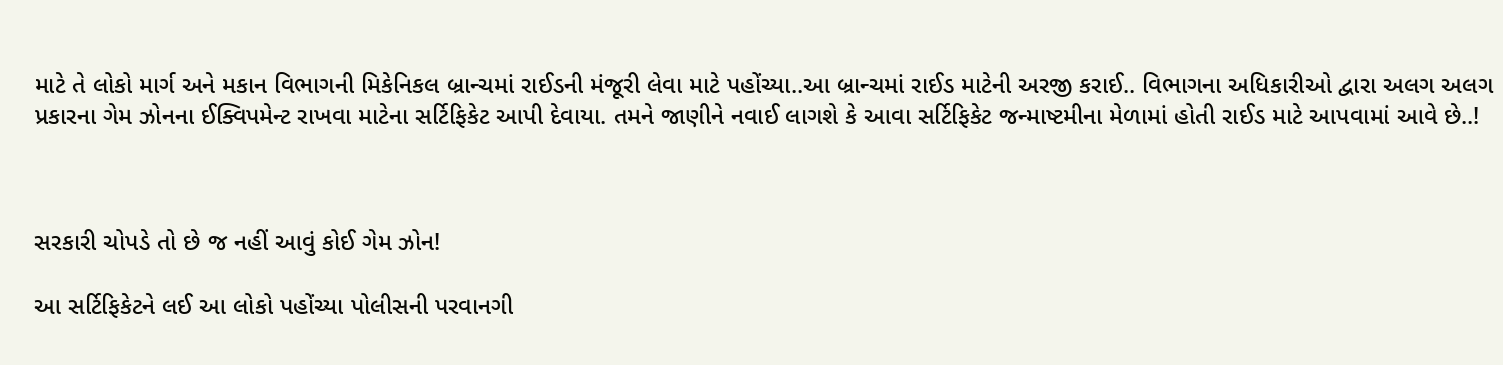માટે તે લોકો માર્ગ અને મકાન વિભાગની મિકેનિકલ બ્રાન્ચમાં રાઈડની મંજૂરી લેવા માટે પહોંચ્યા..આ બ્રાન્ચમાં રાઈડ માટેની અરજી કરાઈ.. વિભાગના અધિકારીઓ દ્વારા અલગ અલગ પ્રકારના ગેમ ઝોનના ઈક્વિપમેન્ટ રાખવા માટેના સર્ટિફિકેટ આપી દેવાયા. તમને જાણીને નવાઈ લાગશે કે આવા સર્ટિફિકેટ જન્માષ્ટમીના મેળામાં હોતી રાઈડ માટે આપવામાં આવે છે..!



સરકારી ચોપડે તો છે જ નહીં આવું કોઈ ગેમ ઝોન!

આ સર્ટિફિકેટને લઈ આ લોકો પહોંચ્યા પોલીસની પરવાનગી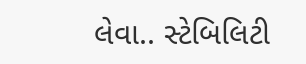લેવા.. સ્ટેબિલિટી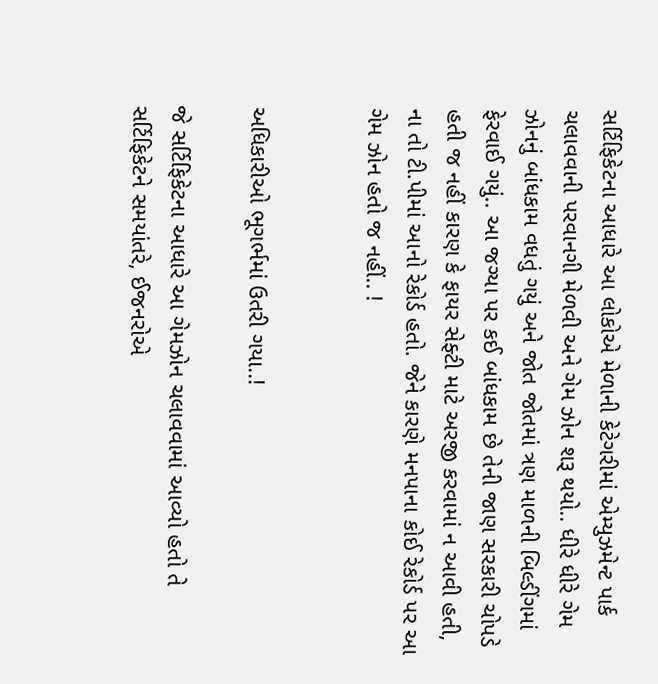સર્ટિફિકેટના આધારે આ લોકોએ મેળાની કેટેગરીમાં એમ્યુઝમેન્ટ પાર્ક ચલાવવાની પરવાનગી મેળવી અને ગેમ ઝોન શરૂ થયો.. ધીરે ધીરે ગેમ ઝોનનું બાંધકામ વધતું ગયું અને જોત જોતમાં ત્રણ માળની બિલ્ડીંગમાં ફેરવાઈ ગયું.. આ જગ્યા પર કઈ બાંધકામ છે તેની જાણ સરકારી ચોપડે હતી જ નહીં કારણ કે ફાયર સેફ્ટી માટે અરજી કરવામાં ન આવી હતી, ના તો ટી.પીમાં આનો રેકોર્ડ હતો. જેને કારણે મનપાના કોઈ રેકોર્ડ પર આ ગેમ ઝોન હતો જ નહીં.. !


અધિકારીઓ ભૂગર્ભમાં ઉતરી ગયા..!

જે સર્ટિફિકેટના આધારે આ ગેમઝોન ચલાવવામાં આવ્યો હતો તે સર્ટિફિકેટને સમયાંતરે, ઈજનરોએ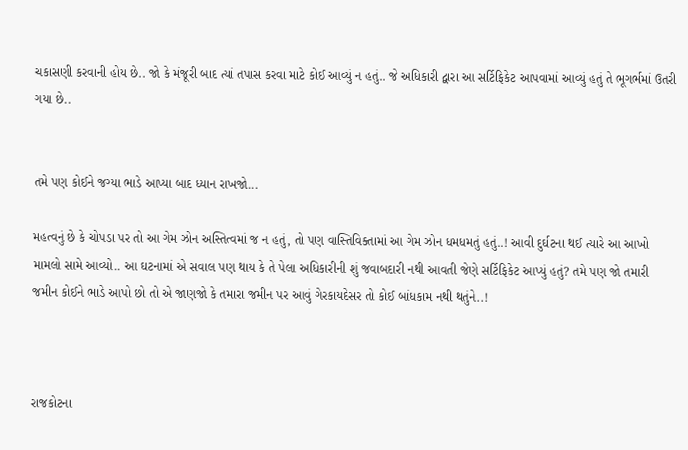ચકાસણી કરવાની હોય છે.. જો કે મંજૂરી બાદ ત્યાં તપાસ કરવા માટે કોઈ આવ્યું ન હતું.. જે અધિકારી દ્વારા આ સર્ટિફિકેટ આપવામાં આવ્યું હતું તે ભૂગર્ભમાં ઉતરી ગયા છે..


તમે પણ કોઈને જગ્યા ભાડે આપ્યા બાદ ધ્યાન રાખજો...

મહત્વનું છે કે ચોપડા પર તો આ ગેમ ઝોન અસ્તિત્વમાં જ ન હતું, તો પણ વાસ્તિવિક્તામાં આ ગેમ ઝોન ધમધમતું હતું..! આવી દુર્ઘટના થઈ ત્યારે આ આખો મામલો સામે આવ્યો.. આ ઘટનામાં એ સવાલ પણ થાય કે તે પેલા અધિકારીની શું જવાબદારી નથી આવતી જેણે સર્ટિફિકેટ આપ્યું હતું? તમે પણ જો તમારી જમીન કોઈને ભાડે આપો છો તો એ જાણજો કે તમારા જમીન પર આવું ગેરકાયદેસર તો કોઈ બાંધકામ નથી થતુંને..!



રાજકોટના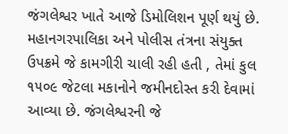જંગલેશ્વર ખાતે આજે ડિમોલિશન પૂર્ણ થયું છે. મહાનગરપાલિકા અને પોલીસ તંત્રના સંયુક્ત ઉપક્રમે જે કામગીરી ચાલી રહી હતી , તેમાં કુલ ૧૫૦૯ જેટલા મકાનોને જમીનદોસ્ત કરી દેવામાં આવ્યા છે. જંગલેશ્વરની જે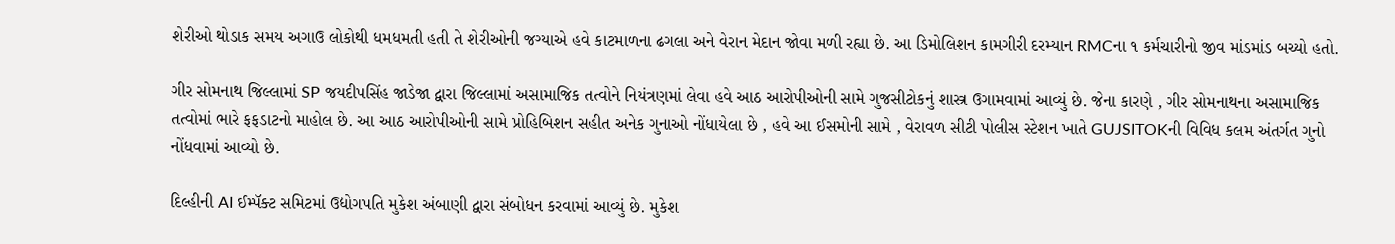શેરીઓ થોડાક સમય અગાઉ લોકોથી ધમધમતી હતી તે શેરીઓની જગ્યાએ હવે કાટમાળના ઢગલા અને વેરાન મેદાન જોવા મળી રહ્યા છે. આ ડિમોલિશન કામગીરી દરમ્યાન RMCના ૧ કર્મચારીનો જીવ માંડમાંડ બચ્યો હતો.

ગીર સોમનાથ જિલ્લામાં SP જયદીપસિંહ જાડેજા દ્વારા જિલ્લામાં અસામાજિક તત્વોને નિયંત્રણમાં લેવા હવે આઠ આરોપીઓની સામે ગુજસીટોકનું શાસ્ત્ર ઉગામવામાં આવ્યું છે. જેના કારણે , ગીર સોમનાથના અસામાજિક તત્વોમાં ભારે ફફડાટનો માહોલ છે. આ આઠ આરોપીઓની સામે પ્રોહિબિશન સહીત અનેક ગુનાઓ નોંધાયેલા છે , હવે આ ઈસમોની સામે , વેરાવળ સીટી પોલીસ સ્ટેશન ખાતે GUJSITOKની વિવિધ કલમ અંતર્ગત ગુનો નોંધવામાં આવ્યો છે.

દિલ્હીની AI ઈમ્પૅક્ટ સમિટમાં ઉદ્યોગપતિ મુકેશ અંબાણી દ્વારા સંબોધન કરવામાં આવ્યું છે. મુકેશ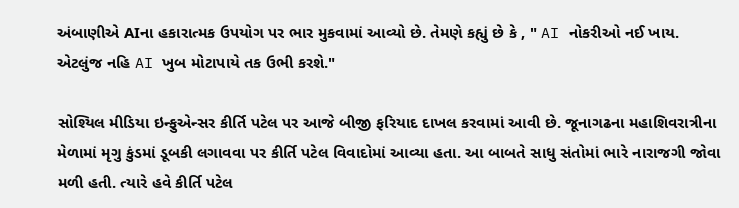અંબાણીએ AIના હકારાત્મક ઉપયોગ પર ભાર મુકવામાં આવ્યો છે. તેમણે કહ્યું છે કે , " AI નોકરીઓ નઈ ખાય. એટલુંજ નહિ AI ખુબ મોટાપાયે તક ઉભી કરશે."

સોશ્યિલ મીડિયા ઇન્ફુએન્સર કીર્તિ પટેલ પર આજે બીજી ફરિયાદ દાખલ કરવામાં આવી છે. જૂનાગઢના મહાશિવરાત્રીના મેળામાં મૃગુ કુંડમાં ડૂબકી લગાવવા પર કીર્તિ પટેલ વિવાદોમાં આવ્યા હતા. આ બાબતે સાધુ સંતોમાં ભારે નારાજગી જોવા મળી હતી. ત્યારે હવે કીર્તિ પટેલ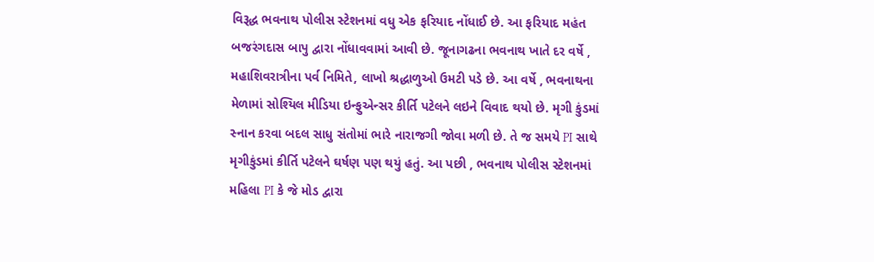વિરૂદ્ધ ભવનાથ પોલીસ સ્ટેશનમાં વધુ એક ફરિયાદ નોંધાઈ છે. આ ફરિયાદ મહંત બજરંગદાસ બાપુ દ્વારા નોંધાવવામાં આવી છે. જૂનાગઢના ભવનાથ ખાતે દર વર્ષે , મહાશિવરાત્રીના પર્વ નિમિતે, લાખો શ્રદ્ધાળુઓ ઉમટી પડે છે. આ વર્ષે , ભવનાથના મેળામાં સોશ્યિલ મીડિયા ઇન્ફુએન્સર કીર્તિ પટેલને લઇને વિવાદ થયો છે. મૃગી કુંડમાં સ્નાન કરવા બદલ સાધુ સંતોમાં ભારે નારાજગી જોવા મળી છે. તે જ સમયે PI સાથે મૃગીકુંડમાં કીર્તિ પટેલને ઘર્ષણ પણ થયું હતું. આ પછી , ભવનાથ પોલીસ સ્ટેશનમાં મહિલા PI કે જે મોડ દ્વારા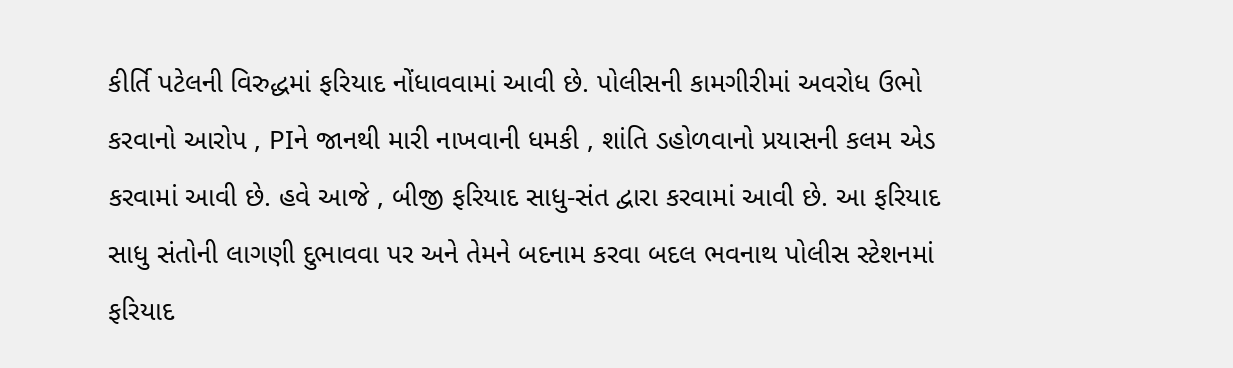કીર્તિ પટેલની વિરુદ્ધમાં ફરિયાદ નોંધાવવામાં આવી છે. પોલીસની કામગીરીમાં અવરોધ ઉભો કરવાનો આરોપ , PIને જાનથી મારી નાખવાની ધમકી , શાંતિ ડહોળવાનો પ્રયાસની કલમ એડ કરવામાં આવી છે. હવે આજે , બીજી ફરિયાદ સાધુ-સંત દ્વારા કરવામાં આવી છે. આ ફરિયાદ સાધુ સંતોની લાગણી દુભાવવા પર અને તેમને બદનામ કરવા બદલ ભવનાથ પોલીસ સ્ટેશનમાં ફરિયાદ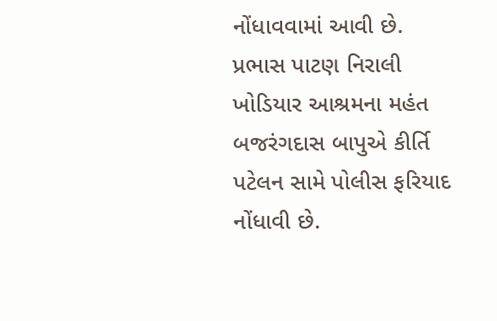નોંધાવવામાં આવી છે. પ્રભાસ પાટણ નિરાલી ખોડિયાર આશ્રમના મહંત બજરંગદાસ બાપુએ કીર્તિ પટેલન સામે પોલીસ ફરિયાદ નોંધાવી છે.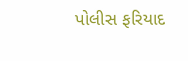પોલીસ ફરિયાદ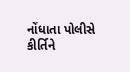નોંધાતા પોલીસે કીર્તિને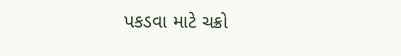પકડવા માટે ચક્રો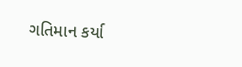ગતિમાન કર્યા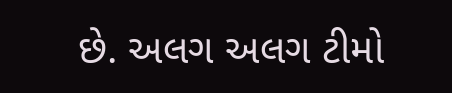છે. અલગ અલગ ટીમો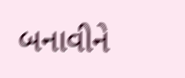બનાવીને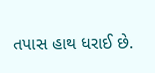તપાસ હાથ ધરાઈ છે.